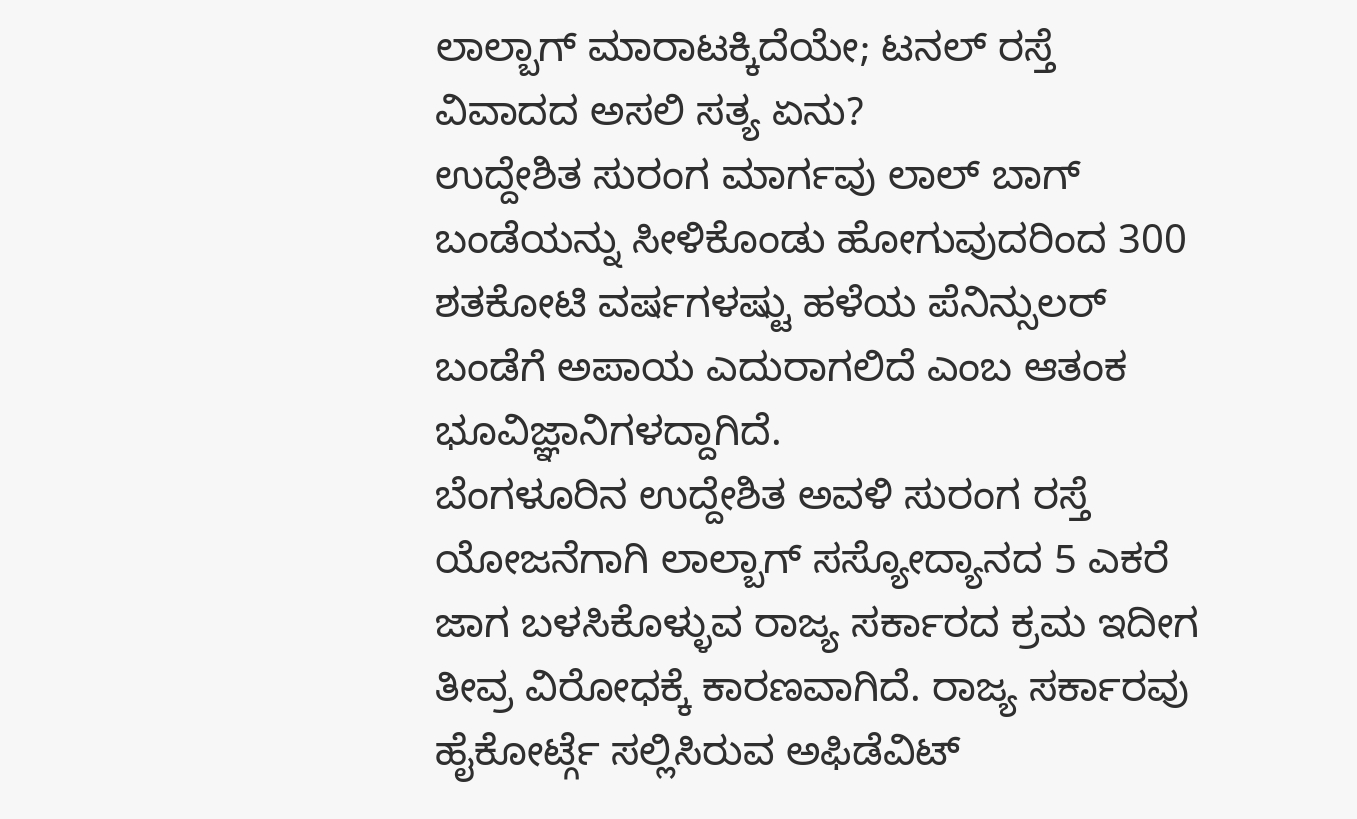ಲಾಲ್ಬಾಗ್ ಮಾರಾಟಕ್ಕಿದೆಯೇ; ಟನಲ್ ರಸ್ತೆ ವಿವಾದದ ಅಸಲಿ ಸತ್ಯ ಏನು?
ಉದ್ದೇಶಿತ ಸುರಂಗ ಮಾರ್ಗವು ಲಾಲ್ ಬಾಗ್ ಬಂಡೆಯನ್ನು ಸೀಳಿಕೊಂಡು ಹೋಗುವುದರಿಂದ 300 ಶತಕೋಟಿ ವರ್ಷಗಳಷ್ಟು ಹಳೆಯ ಪೆನಿನ್ಸುಲರ್ ಬಂಡೆಗೆ ಅಪಾಯ ಎದುರಾಗಲಿದೆ ಎಂಬ ಆತಂಕ ಭೂವಿಜ್ಞಾನಿಗಳದ್ದಾಗಿದೆ.
ಬೆಂಗಳೂರಿನ ಉದ್ದೇಶಿತ ಅವಳಿ ಸುರಂಗ ರಸ್ತೆ ಯೋಜನೆಗಾಗಿ ಲಾಲ್ಬಾಗ್ ಸಸ್ಯೋದ್ಯಾನದ 5 ಎಕರೆ ಜಾಗ ಬಳಸಿಕೊಳ್ಳುವ ರಾಜ್ಯ ಸರ್ಕಾರದ ಕ್ರಮ ಇದೀಗ ತೀವ್ರ ವಿರೋಧಕ್ಕೆ ಕಾರಣವಾಗಿದೆ. ರಾಜ್ಯ ಸರ್ಕಾರವು ಹೈಕೋರ್ಟ್ಗೆ ಸಲ್ಲಿಸಿರುವ ಅಫಿಡೆವಿಟ್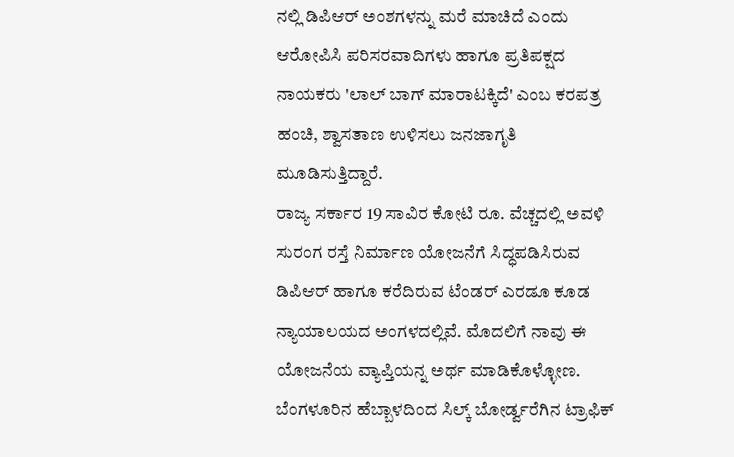ನಲ್ಲಿ ಡಿಪಿಆರ್ ಅಂಶಗಳನ್ನು ಮರೆ ಮಾಚಿದೆ ಎಂದು ಆರೋಪಿಸಿ ಪರಿಸರವಾದಿಗಳು ಹಾಗೂ ಪ್ರತಿಪಕ್ಷದ ನಾಯಕರು 'ಲಾಲ್ ಬಾಗ್ ಮಾರಾಟಕ್ಕಿದೆ' ಎಂಬ ಕರಪತ್ರ ಹಂಚಿ, ಶ್ವಾಸತಾಣ ಉಳಿಸಲು ಜನಜಾಗೃತಿ ಮೂಡಿಸುತ್ತಿದ್ದಾರೆ.
ರಾಜ್ಯ ಸರ್ಕಾರ 19 ಸಾವಿರ ಕೋಟಿ ರೂ. ವೆಚ್ಚದಲ್ಲಿ ಅವಳಿ ಸುರಂಗ ರಸ್ತೆ ನಿರ್ಮಾಣ ಯೋಜನೆಗೆ ಸಿದ್ಧಪಡಿಸಿರುವ ಡಿಪಿಆರ್ ಹಾಗೂ ಕರೆದಿರುವ ಟೆಂಡರ್ ಎರಡೂ ಕೂಡ ನ್ಯಾಯಾಲಯದ ಅಂಗಳದಲ್ಲಿವೆ. ಮೊದಲಿಗೆ ನಾವು ಈ ಯೋಜನೆಯ ವ್ಯಾಪ್ತಿಯನ್ನ ಅರ್ಥ ಮಾಡಿಕೊಳ್ಳೋಣ. ಬೆಂಗಳೂರಿನ ಹೆಬ್ಬಾಳದಿಂದ ಸಿಲ್ಕ್ ಬೋರ್ಡ್ವರೆಗಿನ ಟ್ರಾಫಿಕ್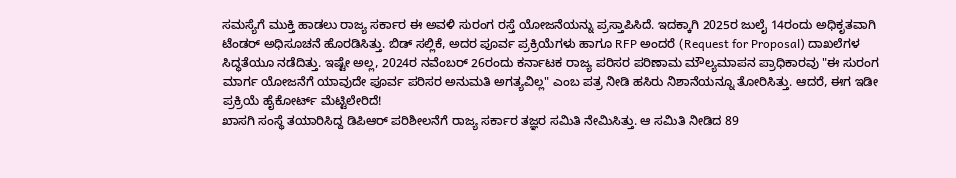ಸಮಸ್ಯೆಗೆ ಮುಕ್ತಿ ಹಾಡಲು ರಾಜ್ಯ ಸರ್ಕಾರ ಈ ಅವಳಿ ಸುರಂಗ ರಸ್ತೆ ಯೋಜನೆಯನ್ನು ಪ್ರಸ್ತಾಪಿಸಿದೆ. ಇದಕ್ಕಾಗಿ 2025ರ ಜುಲೈ 14ರಂದು ಅಧಿಕೃತವಾಗಿ ಟೆಂಡರ್ ಅಧಿಸೂಚನೆ ಹೊರಡಿಸಿತ್ತು. ಬಿಡ್ ಸಲ್ಲಿಕೆ, ಅದರ ಪೂರ್ವ ಪ್ರಕ್ರಿಯೆಗಳು ಹಾಗೂ RFP ಅಂದರೆ (Request for Proposal) ದಾಖಲೆಗಳ ಸಿದ್ಧತೆಯೂ ನಡೆದಿತ್ತು. ಇಷ್ಟೇ ಅಲ್ಲ, 2024ರ ನವೆಂಬರ್ 26ರಂದು ಕರ್ನಾಟಕ ರಾಜ್ಯ ಪರಿಸರ ಪರಿಣಾಮ ಮೌಲ್ಯಮಾಪನ ಪ್ರಾಧಿಕಾರವು "ಈ ಸುರಂಗ ಮಾರ್ಗ ಯೋಜನೆಗೆ ಯಾವುದೇ ಪೂರ್ವ ಪರಿಸರ ಅನುಮತಿ ಅಗತ್ಯವಿಲ್ಲ" ಎಂಬ ಪತ್ರ ನೀಡಿ ಹಸಿರು ನಿಶಾನೆಯನ್ನೂ ತೋರಿಸಿತ್ತು. ಆದರೆ, ಈಗ ಇಡೀ ಪ್ರಕ್ರಿಯೆ ಹೈಕೋರ್ಟ್ ಮೆಟ್ಟಿಲೇರಿದೆ!
ಖಾಸಗಿ ಸಂಸ್ಥೆ ತಯಾರಿಸಿದ್ದ ಡಿಪಿಆರ್ ಪರಿಶೀಲನೆಗೆ ರಾಜ್ಯ ಸರ್ಕಾರ ತಜ್ಞರ ಸಮಿತಿ ನೇಮಿಸಿತ್ತು. ಆ ಸಮಿತಿ ನೀಡಿದ 89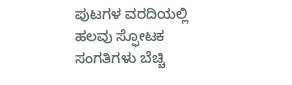ಪುಟಗಳ ವರದಿಯಲ್ಲಿ ಹಲವು ಸ್ಫೋಟಕ ಸಂಗತಿಗಳು ಬೆಚ್ಚಿ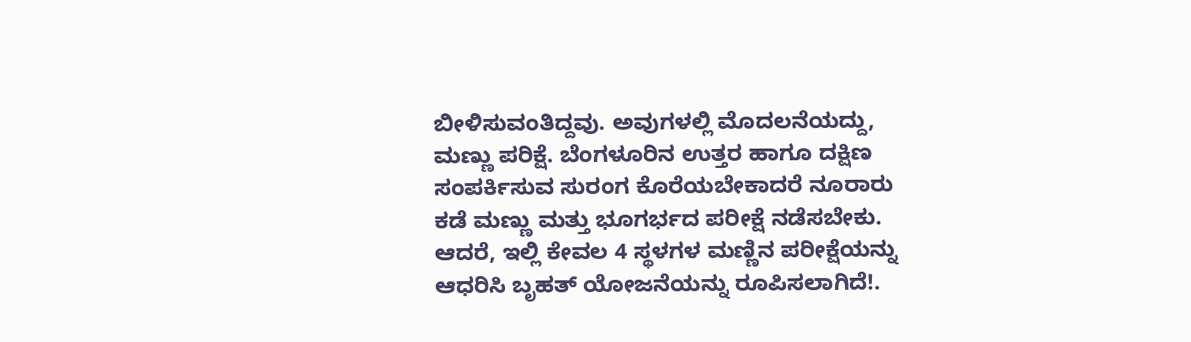ಬೀಳಿಸುವಂತಿದ್ದವು. ಅವುಗಳಲ್ಲಿ ಮೊದಲನೆಯದ್ದು, ಮಣ್ಣು ಪರಿಕ್ಷೆ. ಬೆಂಗಳೂರಿನ ಉತ್ತರ ಹಾಗೂ ದಕ್ಷಿಣ ಸಂಪರ್ಕಿಸುವ ಸುರಂಗ ಕೊರೆಯಬೇಕಾದರೆ ನೂರಾರು ಕಡೆ ಮಣ್ಣು ಮತ್ತು ಭೂಗರ್ಭದ ಪರೀಕ್ಷೆ ನಡೆಸಬೇಕು. ಆದರೆ, ಇಲ್ಲಿ ಕೇವಲ 4 ಸ್ಥಳಗಳ ಮಣ್ಣಿನ ಪರೀಕ್ಷೆಯನ್ನು ಆಧರಿಸಿ ಬೃಹತ್ ಯೋಜನೆಯನ್ನು ರೂಪಿಸಲಾಗಿದೆ!.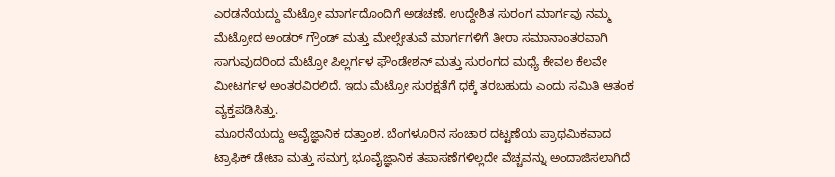ಎರಡನೆಯದ್ದು ಮೆಟ್ರೋ ಮಾರ್ಗದೊಂದಿಗೆ ಅಡಚಣೆ. ಉದ್ದೇಶಿತ ಸುರಂಗ ಮಾರ್ಗವು ನಮ್ಮ ಮೆಟ್ರೋದ ಅಂಡರ್ ಗ್ರೌಂಡ್ ಮತ್ತು ಮೇಲ್ಸೇತುವೆ ಮಾರ್ಗಗಳಿಗೆ ತೀರಾ ಸಮಾನಾಂತರವಾಗಿ ಸಾಗುವುದರಿಂದ ಮೆಟ್ರೋ ಪಿಲ್ಲರ್ಗಳ ಫೌಂಡೇಶನ್ ಮತ್ತು ಸುರಂಗದ ಮಧ್ಯೆ ಕೇವಲ ಕೆಲವೇ ಮೀಟರ್ಗಳ ಅಂತರವಿರಲಿದೆ. ಇದು ಮೆಟ್ರೋ ಸುರಕ್ಷತೆಗೆ ಧಕ್ಕೆ ತರಬಹುದು ಎಂದು ಸಮಿತಿ ಆತಂಕ ವ್ಯಕ್ತಪಡಿಸಿತ್ತು.
ಮೂರನೆಯದ್ದು ಅವೈಜ್ಞಾನಿಕ ದತ್ತಾಂಶ. ಬೆಂಗಳೂರಿನ ಸಂಚಾರ ದಟ್ಟಣೆಯ ಪ್ರಾಥಮಿಕವಾದ ಟ್ರಾಫಿಕ್ ಡೇಟಾ ಮತ್ತು ಸಮಗ್ರ ಭೂವೈಜ್ಞಾನಿಕ ತಪಾಸಣೆಗಳಿಲ್ಲದೇ ವೆಚ್ಚವನ್ನು ಅಂದಾಜಿಸಲಾಗಿದೆ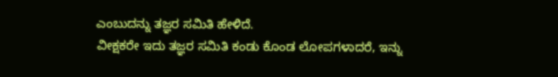ಎಂಬುದನ್ನು ತಜ್ಞರ ಸಮಿತಿ ಹೇಳಿದೆ.
ವೀಕ್ಷಕರೇ ಇದು ತಜ್ಞರ ಸಮಿತಿ ಕಂಡು ಕೊಂಡ ಲೋಪಗಳಾದರೆ, ಇನ್ನು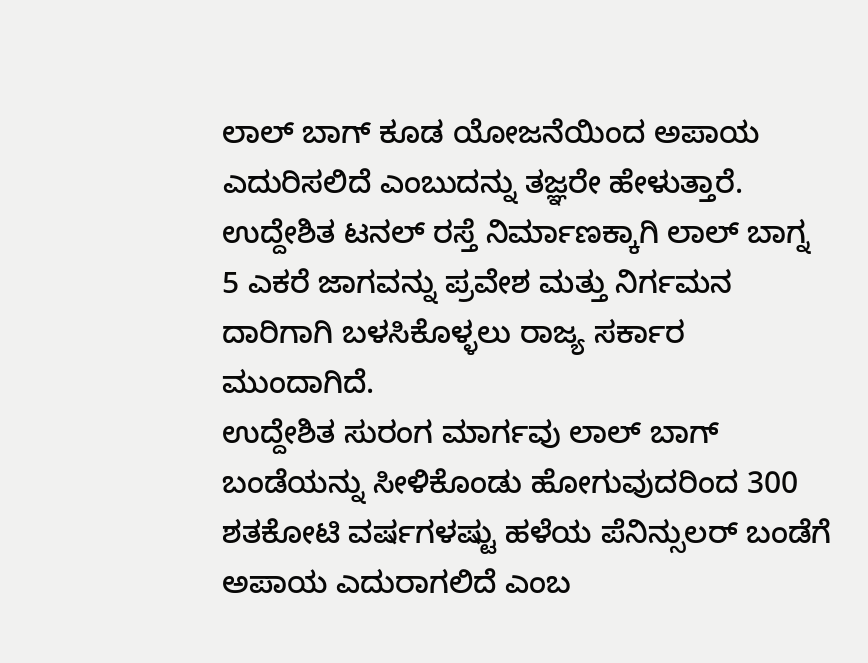ಲಾಲ್ ಬಾಗ್ ಕೂಡ ಯೋಜನೆಯಿಂದ ಅಪಾಯ ಎದುರಿಸಲಿದೆ ಎಂಬುದನ್ನು ತಜ್ಞರೇ ಹೇಳುತ್ತಾರೆ. ಉದ್ದೇಶಿತ ಟನಲ್ ರಸ್ತೆ ನಿರ್ಮಾಣಕ್ಕಾಗಿ ಲಾಲ್ ಬಾಗ್ನ 5 ಎಕರೆ ಜಾಗವನ್ನು ಪ್ರವೇಶ ಮತ್ತು ನಿರ್ಗಮನ ದಾರಿಗಾಗಿ ಬಳಸಿಕೊಳ್ಳಲು ರಾಜ್ಯ ಸರ್ಕಾರ ಮುಂದಾಗಿದೆ.
ಉದ್ದೇಶಿತ ಸುರಂಗ ಮಾರ್ಗವು ಲಾಲ್ ಬಾಗ್ ಬಂಡೆಯನ್ನು ಸೀಳಿಕೊಂಡು ಹೋಗುವುದರಿಂದ 300 ಶತಕೋಟಿ ವರ್ಷಗಳಷ್ಟು ಹಳೆಯ ಪೆನಿನ್ಸುಲರ್ ಬಂಡೆಗೆ ಅಪಾಯ ಎದುರಾಗಲಿದೆ ಎಂಬ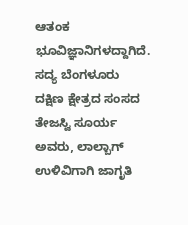ಆತಂಕ ಭೂವಿಜ್ಞಾನಿಗಳದ್ದಾಗಿದೆ. ಸದ್ಯ ಬೆಂಗಳೂರು ದಕ್ಷಿಣ ಕ್ಷೇತ್ರದ ಸಂಸದ ತೇಜಸ್ವಿ ಸೂರ್ಯ ಅವರು, ಲಾಲ್ಬಾಗ್ ಉಳಿವಿಗಾಗಿ ಜಾಗೃತಿ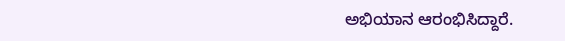ಅಭಿಯಾನ ಆರಂಭಿಸಿದ್ದಾರೆ.